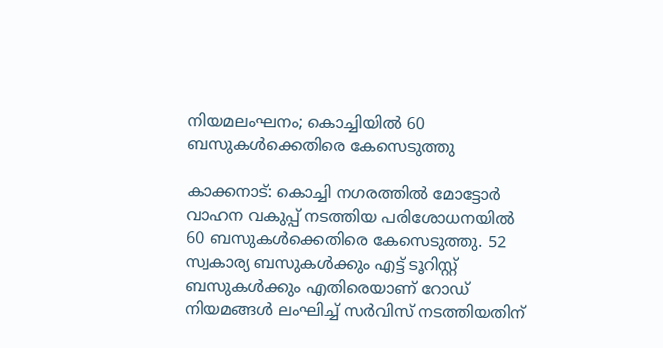നിയമലംഘനം; കൊച്ചിയിൽ 60 ബസുകൾക്കെതിരെ കേസെടുത്തു

കാക്കനാട്: കൊച്ചി നഗരത്തിൽ മോട്ടോർ വാഹന വകുപ്പ് നടത്തിയ പരിശോധനയിൽ 60 ബസുകൾക്കെതിരെ കേസെടുത്തു. 52 സ്വകാര്യ ബസുകൾക്കും എട്ട് ടൂറിസ്റ്റ് ബസുകൾക്കും എതിരെയാണ് റോഡ് നിയമങ്ങൾ ലംഘിച്ച് സർവിസ് നടത്തിയതിന്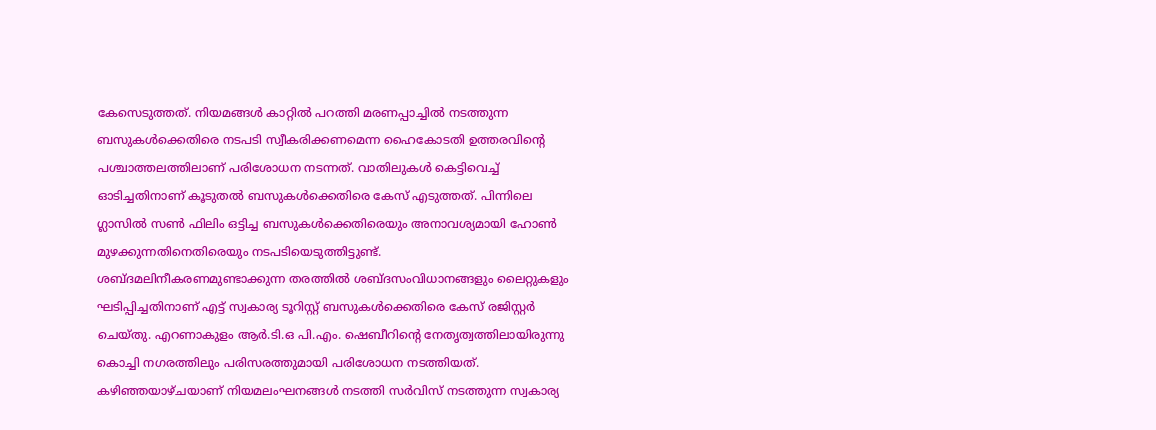കേസെടുത്തത്. നിയമങ്ങൾ കാറ്റിൽ പറത്തി മരണപ്പാച്ചിൽ നടത്തുന്ന ബസുകൾക്കെതിരെ നടപടി സ്വീകരിക്കണമെന്ന ഹൈകോടതി ഉത്തരവിന്‍റെ പശ്ചാത്തലത്തിലാണ് പരിശോധന നടന്നത്. വാതിലുകൾ കെട്ടിവെച്ച് ഓടിച്ചതിനാണ് കൂടുതൽ ബസുകൾക്കെതിരെ കേസ് എടുത്തത്. പിന്നിലെ ഗ്ലാസിൽ സൺ ഫിലിം ഒട്ടിച്ച ബസുകൾക്കെതിരെയും അനാവശ്യമായി ഹോൺ മുഴക്കുന്നതിനെതിരെയും നടപടിയെടുത്തിട്ടുണ്ട്. ശബ്ദമലിനീകരണമുണ്ടാക്കുന്ന തരത്തിൽ ശബ്ദസംവിധാനങ്ങളും ലൈറ്റുകളും ഘടിപ്പിച്ചതിനാണ് എട്ട് സ്വകാര്യ ടൂറിസ്റ്റ് ബസുകൾക്കെതിരെ കേസ് രജിസ്റ്റർ ചെയ്തു. എറണാകുളം ആർ.ടി.ഒ പി.എം. ഷെബീറിന്‍റെ നേതൃത്വത്തിലായിരുന്നു കൊച്ചി നഗരത്തിലും പരിസരത്തുമായി പരിശോധന നടത്തിയത്. കഴിഞ്ഞയാഴ്ചയാണ് നിയമലംഘനങ്ങൾ നടത്തി സർവിസ് നടത്തുന്ന സ്വകാര്യ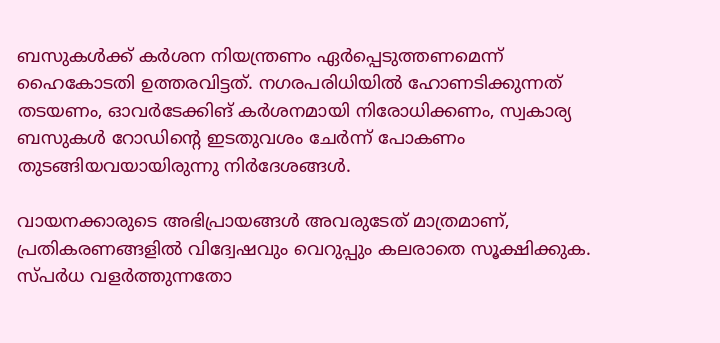ബസുകൾക്ക് കർശന നിയന്ത്രണം ഏർപ്പെടുത്തണമെന്ന് ഹൈകോടതി ഉത്തരവിട്ടത്. നഗരപരിധിയിൽ ഹോണടിക്കുന്നത് തടയണം, ഓവർടേക്കിങ് കർശനമായി നിരോധിക്കണം, സ്വകാര്യ ബസുകൾ റോഡിന്റെ ഇടതുവശം ചേർന്ന് പോകണം തുടങ്ങിയവയായിരുന്നു നിർദേശങ്ങൾ.

വായനക്കാരുടെ അഭിപ്രായങ്ങള്‍ അവരുടേത് മാത്രമാണ്, പ്രതികരണങ്ങളിൽ വിദ്വേഷവും വെറുപ്പും കലരാതെ സൂക്ഷിക്കുക. സ്പർധ വളർത്തുന്നതോ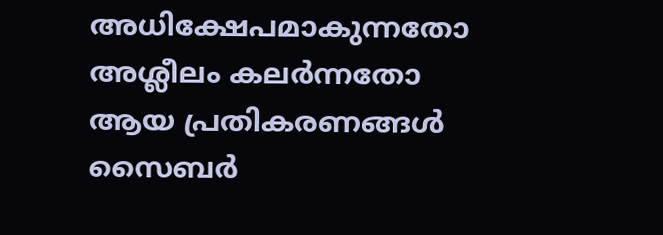അധിക്ഷേപമാകുന്നതോ അശ്ലീലം കലർന്നതോ ആയ പ്രതികരണങ്ങൾ സൈബർ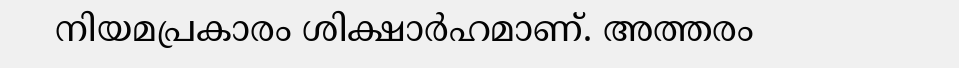നിയമപ്രകാരം ശിക്ഷാർഹമാണ്. അത്തരം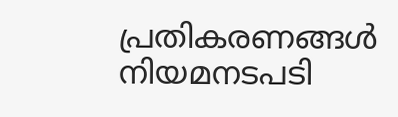പ്രതികരണങ്ങൾ നിയമനടപടി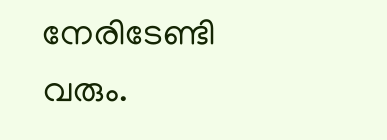നേരിടേണ്ടി വരും.